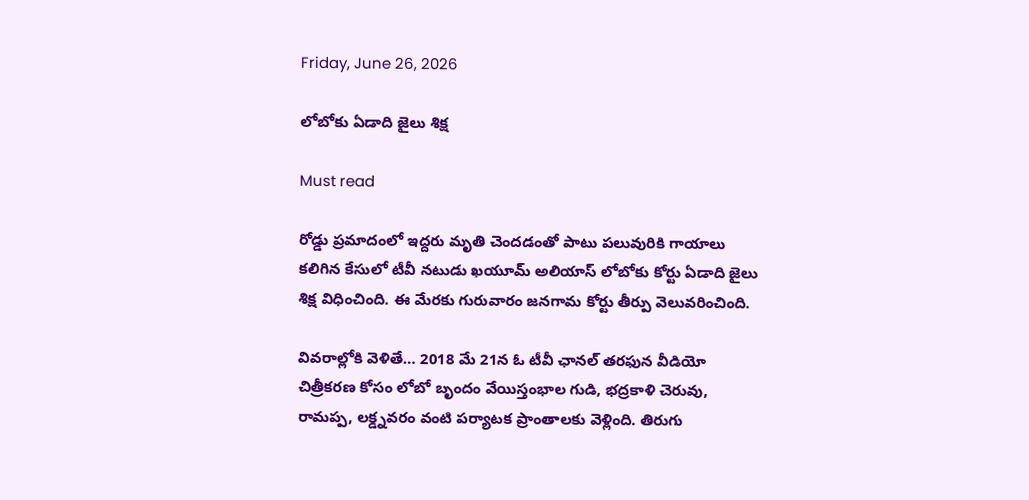Friday, June 26, 2026

లోబోకు ఏడాది జైలు శిక్ష

Must read

రోడ్డు ప్రమాదంలో ఇద్దరు మృతి చెందడంతో పాటు పలువురికి గాయాలు కలిగిన కేసులో టీవీ నటుడు ఖయూమ్ అలియాస్ లోబోకు కోర్టు ఏడాది జైలు శిక్ష విధించింది. ఈ మేరకు గురువారం జనగామ కోర్టు తీర్పు వెలువరించింది.

వివరాల్లోకి వెళితే… 2018 మే 21న ఓ టీవీ ఛానల్ తరఫున వీడియో చిత్రీకరణ కోసం లోబో బృందం వేయిస్తంభాల గుడి, భద్రకాళి చెరువు, రామప్ప, లక్డ్నవరం వంటి పర్యాటక ప్రాంతాలకు వెళ్లింది. తిరుగు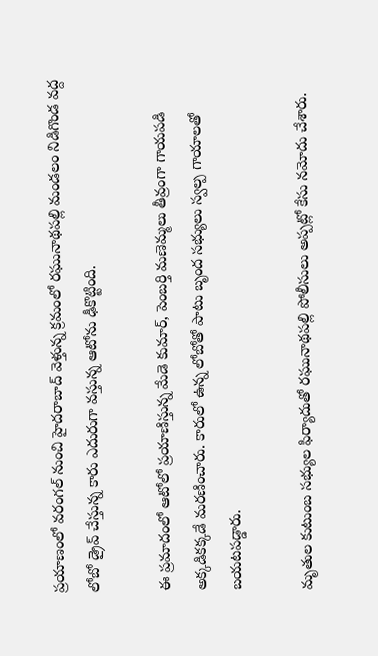ప్రయాణంలో వరంగల్ నుంచి హైదరాబాద్ వెళ్తున్న క్రమంలో రఘునాథపల్లి మండలం నిడిగొండ వద్ద లోబో డ్రైవ్ చేస్తున్న కారు ఎదురుగా వస్తున్న ఆటోను ఢీకొట్టింది.

ఈ ప్రమాదంలో ఆటోలో ప్రయాణిస్తున్న మేడె కుమార్, పెంబర్తి మణెమ్మలు తీవ్రంగా గాయపడి అక్కడికక్కడే మరణించారు. కారులో ఉన్న లోబోతో పాటు బృంద సభ్యులు స్వల్ప గాయాలతో బయటపడ్డారు.

మృతుల కుటుంబ సభ్యుల ఫిర్యాదుతో రఘునాథపల్లి పోలీసులు అప్పట్లో కేసు నమోదు చేశారు.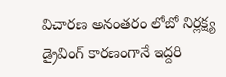విచారణ అనంతరం లోబో నిర్లక్ష్య డ్రైవింగ్ కారణంగానే ఇద్దరి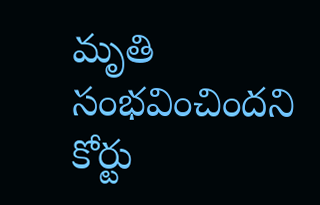మృతి సంభవించిందని కోర్టు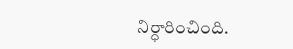నిర్ధారించింది.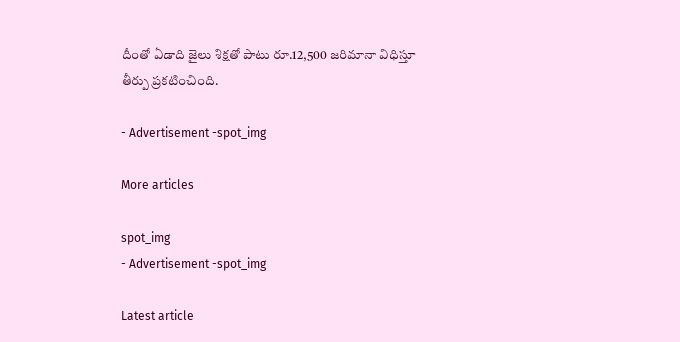దీంతో ఏడాది జైలు శిక్షతో పాటు రూ.12,500 జరిమానా విధిస్తూ తీర్పు ప్రకటించింది.

- Advertisement -spot_img

More articles

spot_img
- Advertisement -spot_img

Latest article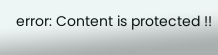error: Content is protected !!